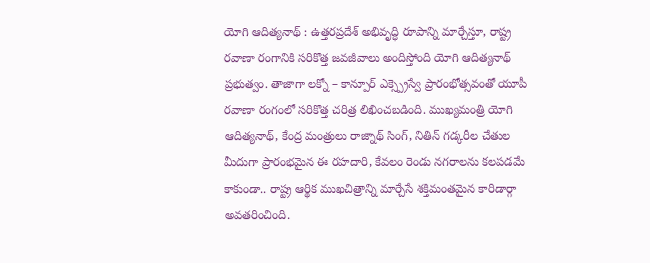యోగి ఆదిత్యనాథ్ : ఉత్తరప్రదేశ్ అభివృద్ధి రూపాన్ని మార్చేస్తూ, రాష్ట్ర రవాణా రంగానికి సరికొత్త జవజీవాలు అందిస్తోంది యోగి ఆదిత్యనాథ్ ప్రభుత్వం. తాజాగా లక్నో – కాన్పూర్ ఎక్స్ప్రెస్వే ప్రారంభోత్సవంతో యూపీ రవాణా రంగంలో సరికొత్త చరిత్ర లిఖించబడింది. ముఖ్యమంత్రి యోగి ఆదిత్యనాథ్, కేంద్ర మంత్రులు రాజ్నాథ్ సింగ్, నితిన్ గడ్కరీల చేతుల మీదుగా ప్రారంభమైన ఈ రహదారి, కేవలం రెండు నగరాలను కలపడమే కాకుండా.. రాష్ట్ర ఆర్థిక ముఖచిత్రాన్ని మార్చేసే శక్తిమంతమైన కారిడార్గా అవతరించింది.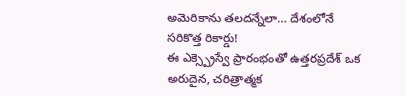అమెరికాను తలదన్నేలా… దేశంలోనే సరికొత్త రికార్డు!
ఈ ఎక్స్ప్రెస్వే ప్రారంభంతో ఉత్తరప్రదేశ్ ఒక అరుదైన, చరిత్రాత్మక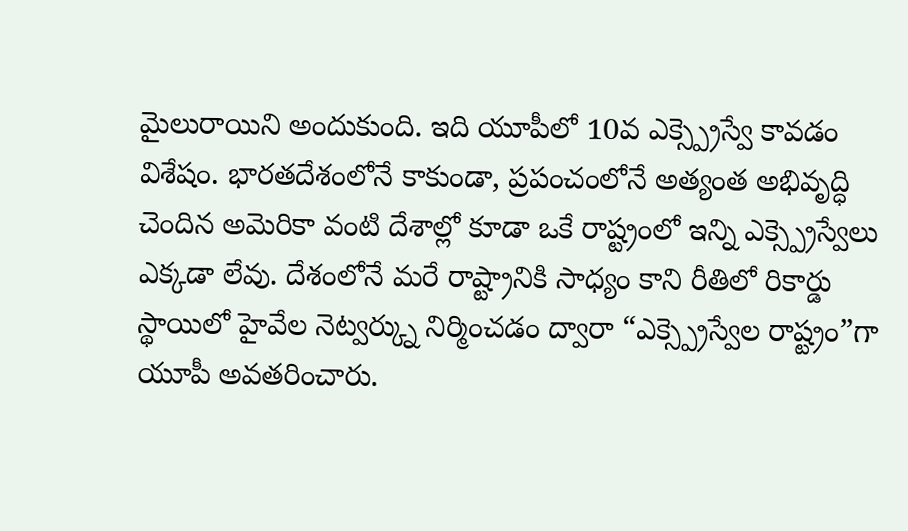మైలురాయిని అందుకుంది. ఇది యూపీలో 10వ ఎక్స్ప్రెస్వే కావడం విశేషం. భారతదేశంలోనే కాకుండా, ప్రపంచంలోనే అత్యంత అభివృద్ధి చెందిన అమెరికా వంటి దేశాల్లో కూడా ఒకే రాష్ట్రంలో ఇన్ని ఎక్స్ప్రెస్వేలు ఎక్కడా లేవు. దేశంలోనే మరే రాష్ట్రానికి సాధ్యం కాని రీతిలో రికార్డు స్థాయిలో హైవేల నెట్వర్క్ను నిర్మించడం ద్వారా “ఎక్స్ప్రెస్వేల రాష్ట్రం”గా యూపీ అవతరించారు.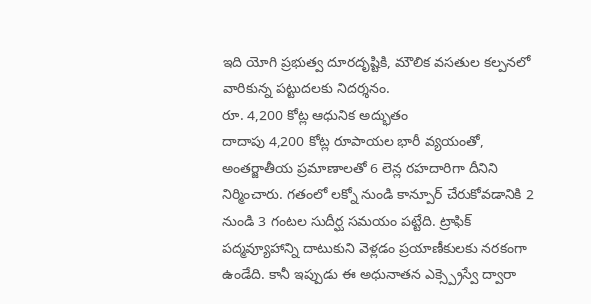ఇది యోగి ప్రభుత్వ దూరదృష్టికి, మౌలిక వసతుల కల్పనలో వారికున్న పట్టుదలకు నిదర్శనం.
రూ. 4,200 కోట్ల ఆధునిక అద్భుతం
దాదాపు 4,200 కోట్ల రూపాయల భారీ వ్యయంతో, అంతర్జాతీయ ప్రమాణాలతో 6 లెన్ల రహదారిగా దీనిని నిర్మించారు. గతంలో లక్నో నుండి కాన్పూర్ చేరుకోవడానికి 2 నుండి 3 గంటల సుదీర్ఘ సమయం పట్టేది. ట్రాఫిక్ పద్మవ్యూహాన్ని దాటుకుని వెళ్లడం ప్రయాణీకులకు నరకంగా ఉండేది. కానీ ఇప్పుడు ఈ అధునాతన ఎక్స్ప్రెస్వే ద్వారా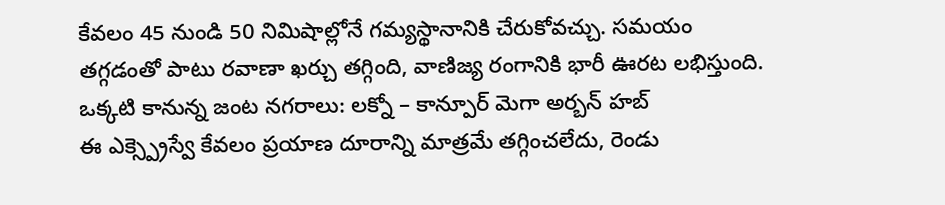కేవలం 45 నుండి 50 నిమిషాల్లోనే గమ్యస్థానానికి చేరుకోవచ్చు. సమయం తగ్గడంతో పాటు రవాణా ఖర్చు తగ్గింది, వాణిజ్య రంగానికి భారీ ఊరట లభిస్తుంది.
ఒక్కటి కానున్న జంట నగరాలు: లక్నో – కాన్పూర్ మెగా అర్బన్ హబ్
ఈ ఎక్స్ప్రెస్వే కేవలం ప్రయాణ దూరాన్ని మాత్రమే తగ్గించలేదు, రెండు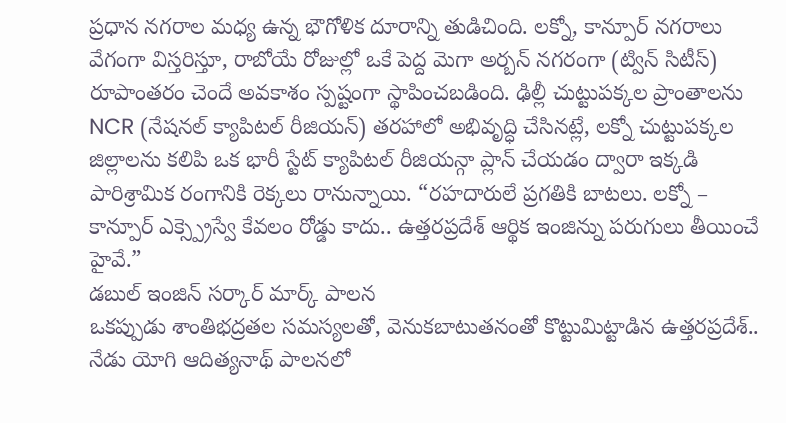ప్రధాన నగరాల మధ్య ఉన్న భౌగోళిక దూరాన్ని తుడిచింది. లక్నో, కాన్పూర్ నగరాలు వేగంగా విస్తరిస్తూ, రాబోయే రోజుల్లో ఒకే పెద్ద మెగా అర్బన్ నగరంగా (ట్విన్ సిటీస్) రూపాంతరం చెందే అవకాశం స్పష్టంగా స్థాపించబడింది. ఢిల్లీ చుట్టుపక్కల ప్రాంతాలను NCR (నేషనల్ క్యాపిటల్ రీజియన్) తరహాలో అభివృద్ధి చేసినట్లే, లక్నో చుట్టుపక్కల జిల్లాలను కలిపి ఒక భారీ స్టేట్ క్యాపిటల్ రీజియన్గా ప్లాన్ చేయడం ద్వారా ఇక్కడి పారిశ్రామిక రంగానికి రెక్కలు రానున్నాయి. “రహదారులే ప్రగతికి బాటలు. లక్నో – కాన్పూర్ ఎక్స్ప్రెస్వే కేవలం రోడ్డు కాదు.. ఉత్తరప్రదేశ్ ఆర్థిక ఇంజిన్ను పరుగులు తీయించే హైవే.”
డబుల్ ఇంజిన్ సర్కార్ మార్క్ పాలన
ఒకప్పుడు శాంతిభద్రతల సమస్యలతో, వెనుకబాటుతనంతో కొట్టుమిట్టాడిన ఉత్తరప్రదేశ్.. నేడు యోగి ఆదిత్యనాథ్ పాలనలో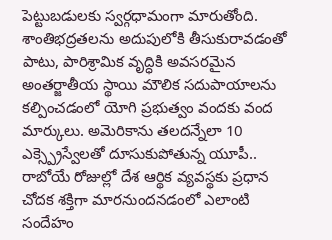పెట్టుబడులకు స్వర్గధామంగా మారుతోంది. శాంతిభద్రతలను అదుపులోకి తీసుకురావడంతో పాటు, పారిశ్రామిక వృద్ధికి అవసరమైన అంతర్జాతీయ స్థాయి మౌలిక సదుపాయాలను కల్పించడంలో యోగి ప్రభుత్వం వందకు వంద మార్కులు. అమెరికాను తలదన్నేలా 10 ఎక్స్ప్రెస్వేలతో దూసుకుపోతున్న యూపీ.. రాబోయే రోజుల్లో దేశ ఆర్థిక వ్యవస్థకు ప్రధాన చోదక శక్తిగా మారనుందనడంలో ఎలాంటి సందేహం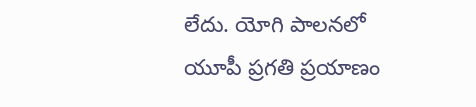లేదు. యోగి పాలనలో యూపీ ప్రగతి ప్రయాణం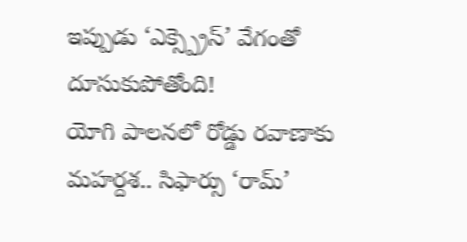ఇప్పుడు ‘ఎక్స్ప్రెస్’ వేగంతో దూసుకుపోతోంది!
యోగి పాలనలో రోడ్డు రవాణాకు మహర్దశ.. సిఫార్సు ‘రామ్’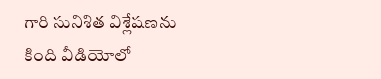గారి సునిశిత విశ్లేషణను కింది వీడియోలో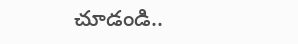చూడండి..